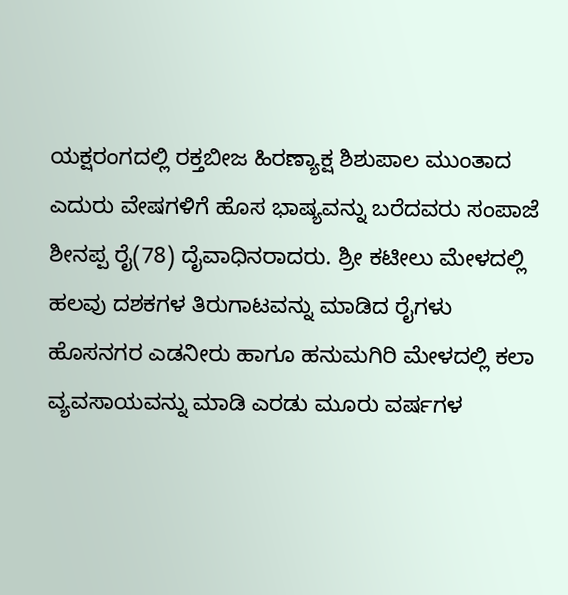ಯಕ್ಷರಂಗದಲ್ಲಿ ರಕ್ತಬೀಜ ಹಿರಣ್ಯಾಕ್ಷ ಶಿಶುಪಾಲ ಮುಂತಾದ ಎದುರು ವೇಷಗಳಿಗೆ ಹೊಸ ಭಾಷ್ಯವನ್ನು ಬರೆದವರು ಸಂಪಾಜೆ ಶೀನಪ್ಪ ರೈ(78) ದೈವಾಧಿನರಾದರು. ಶ್ರೀ ಕಟೀಲು ಮೇಳದಲ್ಲಿ ಹಲವು ದಶಕಗಳ ತಿರುಗಾಟವನ್ನು ಮಾಡಿದ ರೈಗಳು ಹೊಸನಗರ ಎಡನೀರು ಹಾಗೂ ಹನುಮಗಿರಿ ಮೇಳದಲ್ಲಿ ಕಲಾ ವ್ಯವಸಾಯವನ್ನು ಮಾಡಿ ಎರಡು ಮೂರು ವರ್ಷಗಳ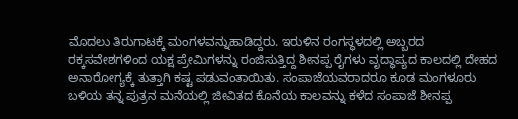ಮೊದಲು ತಿರುಗಾಟಕ್ಕೆ ಮಂಗಳವನ್ನುಹಾಡಿದ್ದರು. ಇರುಳಿನ ರಂಗಸ್ಥಳದಲ್ಲಿ ಅಬ್ಬರದ ರಕ್ಕಸವೇಶಗಳಿಂದ ಯಕ್ಷ ಪ್ರೇಮಿಗಳನ್ನು ರಂಜಿಸುತ್ತಿದ್ದ ಶೀನಪ್ಪ ರೈಗಳು ವೃದ್ಧಾಪ್ಯದ ಕಾಲದಲ್ಲಿ ದೇಹದ ಅನಾರೋಗ್ಯಕ್ಕೆ ತುತ್ತಾಗಿ ಕಷ್ಟ ಪಡುವಂತಾಯಿತು. ಸಂಪಾಜೆಯವರಾದರೂ ಕೂಡ ಮಂಗಳೂರು ಬಳಿಯ ತನ್ನ ಪುತ್ರನ ಮನೆಯಲ್ಲಿ ಜೀವಿತದ ಕೊನೆಯ ಕಾಲವನ್ನು ಕಳೆದ ಸಂಪಾಜೆ ಶೀನಪ್ಪ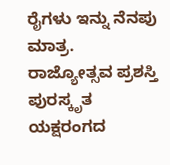ರೈಗಳು ಇನ್ನು ನೆನಪು ಮಾತ್ರ.
ರಾಜ್ಯೋತ್ಸವ ಪ್ರಶಸ್ತಿ ಪುರಸ್ಕೃತ ಯಕ್ಷರಂಗದ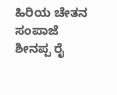ಹಿರಿಯ ಚೇತನ ಸಂಪಾಜೆ ಶೀನಪ್ಪ ರೈ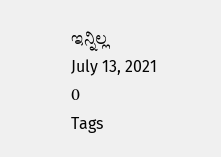ಇನ್ನಿಲ್ಲ
July 13, 2021
0
Tags